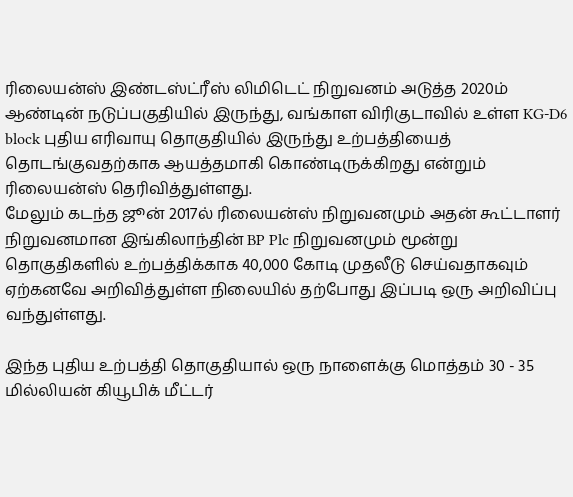ரிலையன்ஸ் இண்டஸ்ட்ரீஸ் லிமிடெட் நிறுவனம் அடுத்த 2020ம் ஆண்டின் நடுப்பகுதியில் இருந்து, வங்காள விரிகுடாவில் உள்ள KG-D6 block புதிய எரிவாயு தொகுதியில் இருந்து உற்பத்தியைத் தொடங்குவதற்காக ஆயத்தமாகி கொண்டிருக்கிறது என்றும் ரிலையன்ஸ் தெரிவித்துள்ளது.
மேலும் கடந்த ஜூன் 2017ல் ரிலையன்ஸ் நிறுவனமும் அதன் கூட்டாளர் நிறுவனமான இங்கிலாந்தின் BP Plc நிறுவனமும் மூன்று தொகுதிகளில் உற்பத்திக்காக 40,000 கோடி முதலீடு செய்வதாகவும் ஏற்கனவே அறிவித்துள்ள நிலையில் தற்போது இப்படி ஒரு அறிவிப்பு வந்துள்ளது.

இந்த புதிய உற்பத்தி தொகுதியால் ஒரு நாளைக்கு மொத்தம் 30 - 35 மில்லியன் கியூபிக் மீட்டர்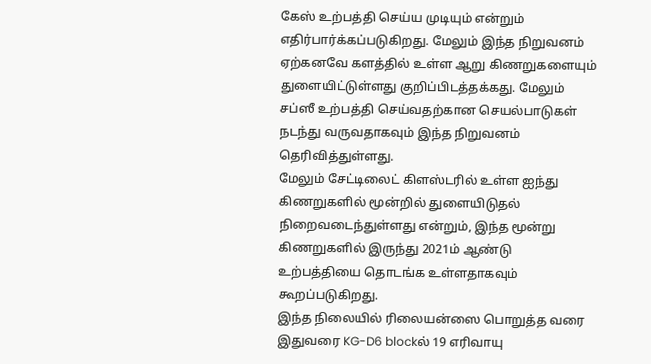கேஸ் உற்பத்தி செய்ய முடியும் என்றும் எதிர்பார்க்கப்படுகிறது. மேலும் இந்த நிறுவனம் ஏற்கனவே களத்தில் உள்ள ஆறு கிணறுகளையும் துளையிட்டுள்ளது குறிப்பிடத்தக்கது. மேலும் சப்ஸீ உற்பத்தி செய்வதற்கான செயல்பாடுகள் நடந்து வருவதாகவும் இந்த நிறுவனம் தெரிவித்துள்ளது.
மேலும் சேட்டிலைட் கிளஸ்டரில் உள்ள ஐந்து கிணறுகளில் மூன்றில் துளையிடுதல் நிறைவடைந்துள்ளது என்றும், இந்த மூன்று கிணறுகளில் இருந்து 2021ம் ஆண்டு உற்பத்தியை தொடங்க உள்ளதாகவும் கூறப்படுகிறது.
இந்த நிலையில் ரிலையன்ஸை பொறுத்த வரை இதுவரை KG-D6 blockல் 19 எரிவாயு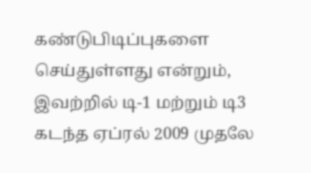கண்டுபிடிப்புகளை செய்துள்ளது என்றும், இவற்றில் டி-1 மற்றும் டி3 கடந்த ஏப்ரல் 2009 முதலே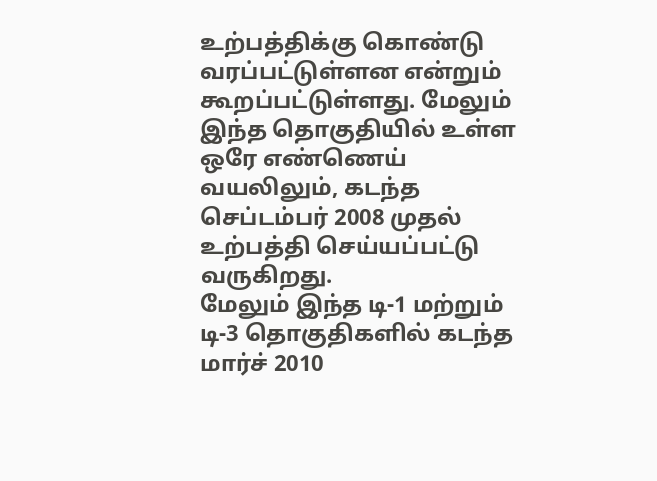உற்பத்திக்கு கொண்டு வரப்பட்டுள்ளன என்றும் கூறப்பட்டுள்ளது. மேலும் இந்த தொகுதியில் உள்ள ஒரே எண்ணெய் வயலிலும், கடந்த செப்டம்பர் 2008 முதல் உற்பத்தி செய்யப்பட்டு வருகிறது.
மேலும் இந்த டி-1 மற்றும் டி-3 தொகுதிகளில் கடந்த மார்ச் 2010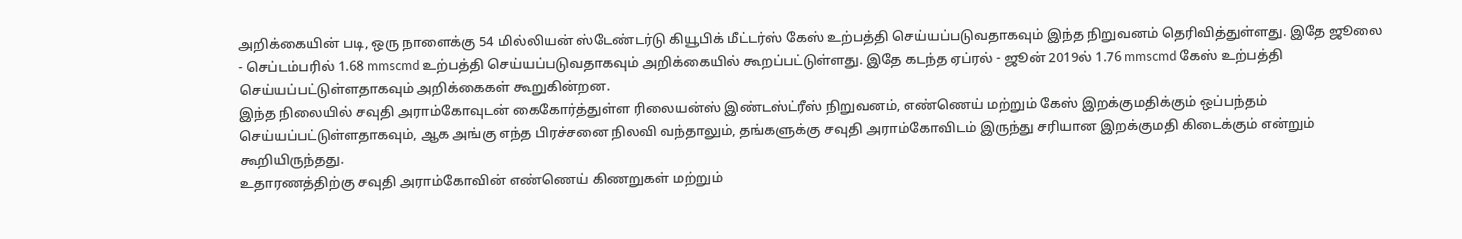அறிக்கையின் படி, ஒரு நாளைக்கு 54 மில்லியன் ஸ்டேண்டர்டு கியூபிக் மீட்டர்ஸ் கேஸ் உற்பத்தி செய்யப்படுவதாகவும் இந்த நிறுவனம் தெரிவித்துள்ளது. இதே ஜூலை - செப்டம்பரில் 1.68 mmscmd உற்பத்தி செய்யப்படுவதாகவும் அறிக்கையில் கூறப்பட்டுள்ளது. இதே கடந்த ஏப்ரல் - ஜூன் 2019ல் 1.76 mmscmd கேஸ் உற்பத்தி செய்யப்பட்டுள்ளதாகவும் அறிக்கைகள் கூறுகின்றன.
இந்த நிலையில் சவுதி அராம்கோவுடன் கைகோர்த்துள்ள ரிலையன்ஸ் இண்டஸ்ட்ரீஸ் நிறுவனம், எண்ணெய் மற்றும் கேஸ் இறக்குமதிக்கும் ஒப்பந்தம் செய்யப்பட்டுள்ளதாகவும், ஆக அங்கு எந்த பிரச்சனை நிலவி வந்தாலும், தங்களுக்கு சவுதி அராம்கோவிடம் இருந்து சரியான இறக்குமதி கிடைக்கும் என்றும் கூறியிருந்தது.
உதாரணத்திற்கு சவுதி அராம்கோவின் எண்ணெய் கிணறுகள் மற்றும்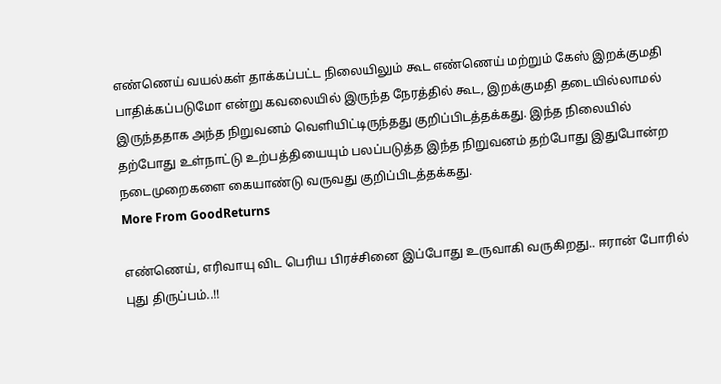எண்ணெய் வயல்கள் தாக்கப்பட்ட நிலையிலும் கூட எண்ணெய் மற்றும் கேஸ் இறக்குமதி பாதிக்கப்படுமோ என்று கவலையில் இருந்த நேரத்தில் கூட, இறக்குமதி தடையில்லாமல் இருந்ததாக அந்த நிறுவனம் வெளியிட்டிருந்தது குறிப்பிடத்தக்கது. இந்த நிலையில் தற்போது உள்நாட்டு உற்பத்தியையும் பலப்படுத்த இந்த நிறுவனம் தற்போது இதுபோன்ற நடைமுறைகளை கையாண்டு வருவது குறிப்பிடத்தக்கது.
More From GoodReturns

எண்ணெய், எரிவாயு விட பெரிய பிரச்சினை இப்போது உருவாகி வருகிறது.. ஈரான் போரில் புது திருப்பம்..!!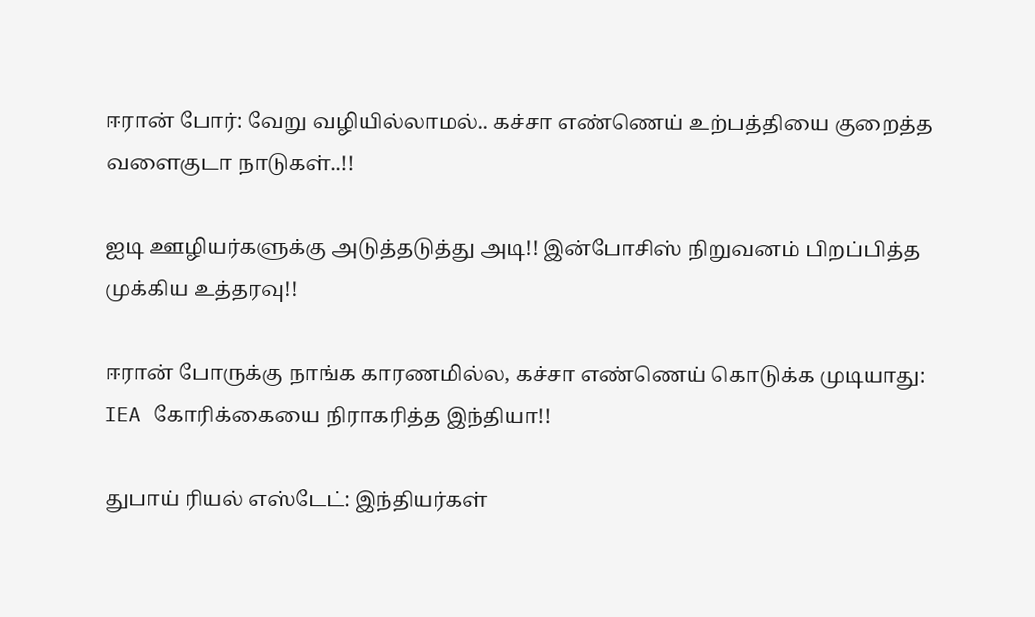ஈரான் போர்: வேறு வழியில்லாமல்.. கச்சா எண்ணெய் உற்பத்தியை குறைத்த வளைகுடா நாடுகள்..!!

ஐடி ஊழியர்களுக்கு அடுத்தடுத்து அடி!! இன்போசிஸ் நிறுவனம் பிறப்பித்த முக்கிய உத்தரவு!!

ஈரான் போருக்கு நாங்க காரணமில்ல, கச்சா எண்ணெய் கொடுக்க முடியாது: IEA கோரிக்கையை நிராகரித்த இந்தியா!!

துபாய் ரியல் எஸ்டேட்: இந்தியர்கள்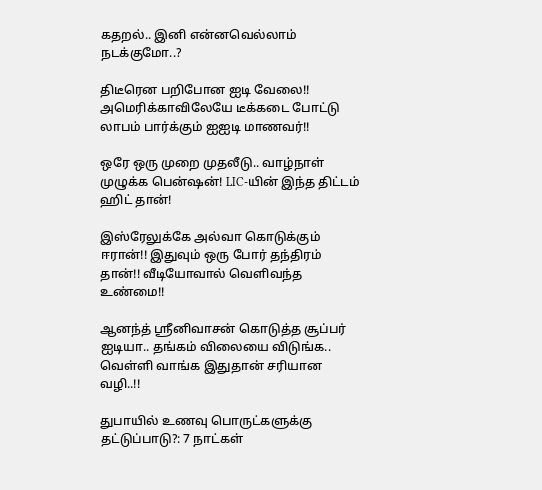கதறல்.. இனி என்னவெல்லாம் நடக்குமோ..?

திடீரென பறிபோன ஐடி வேலை!! அமெரிக்காவிலேயே டீக்கடை போட்டு லாபம் பார்க்கும் ஐஐடி மாணவர்!!

ஒரே ஒரு முறை முதலீடு.. வாழ்நாள் முழுக்க பென்ஷன்! LIC-யின் இந்த திட்டம் ஹிட் தான்!

இஸ்ரேலுக்கே அல்வா கொடுக்கும் ஈரான்!! இதுவும் ஒரு போர் தந்திரம் தான்!! வீடியோவால் வெளிவந்த உண்மை!!

ஆனந்த் ஸ்ரீனிவாசன் கொடுத்த சூப்பர் ஐடியா.. தங்கம் விலையை விடுங்க.. வெள்ளி வாங்க இதுதான் சரியான வழி..!!

துபாயில் உணவு பொருட்களுக்கு தட்டுப்பாடு?: 7 நாட்கள்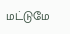மட்டுமே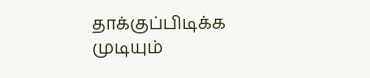தாக்குப்பிடிக்க முடியும்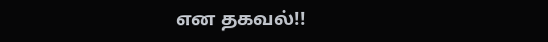என தகவல்!!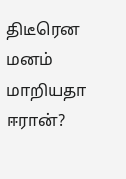திடீரென மனம் மாறியதா ஈரான்?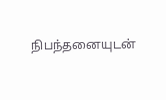நிபந்தனையுடன்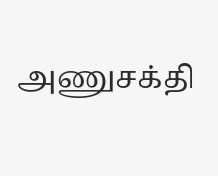அணுசக்தி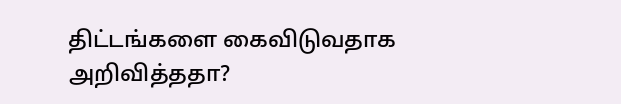திட்டங்களை கைவிடுவதாக அறிவித்ததா?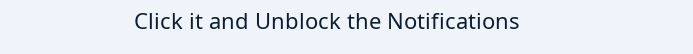Click it and Unblock the Notifications